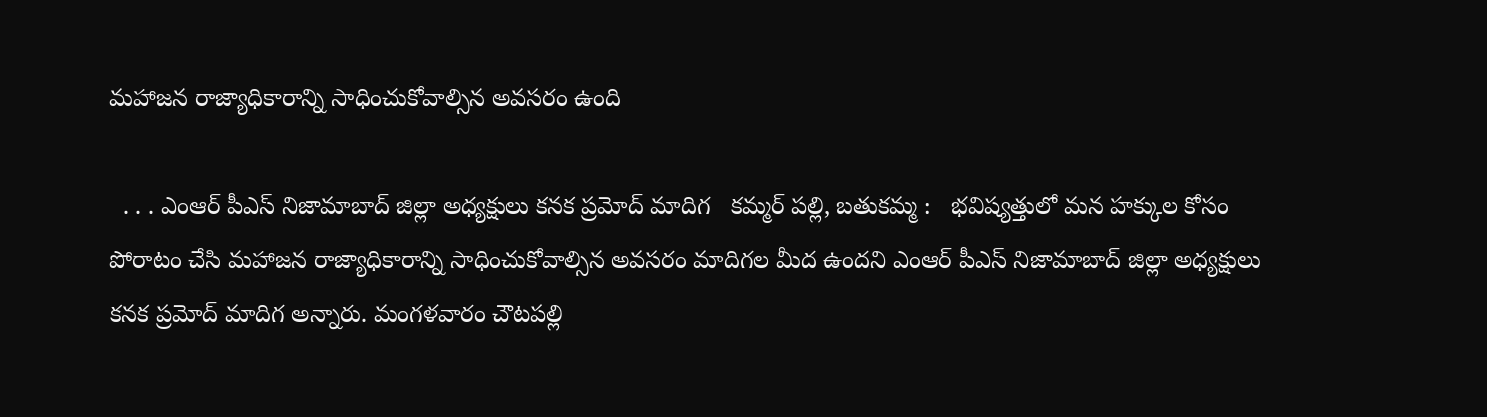మహాజన రాజ్యాధికారాన్ని సాధించుకోవాల్సిన అవసరం ఉంది

  . . . ఎంఆర్ పీఎస్ నిజామాబాద్ జిల్లా అధ్యక్షులు కనక ప్రమోద్ మాదిగ   కమ్మర్ పల్లి, బతుకమ్మ :   భవిష్యత్తులో మన హక్కుల కోసం పోరాటం చేసి మహాజన రాజ్యాధికారాన్ని సాధించుకోవాల్సిన అవసరం మాదిగల మీద ఉందని ఎంఆర్ పీఎస్ నిజామాబాద్ జిల్లా అధ్యక్షులు కనక ప్రమోద్ మాదిగ అన్నారు. మంగళవారం చౌటపల్లి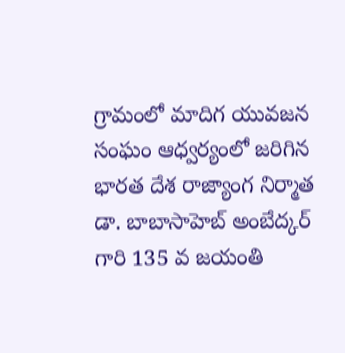గ్రామంలో మాదిగ యువజన సంఘం ఆధ్వర్యంలో జరిగిన భారత దేశ రాజ్యాంగ నిర్మాత డా. బాబాసాహెబ్ అంబేద్కర్ గారి 135 వ జయంతి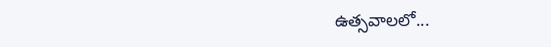ఉత్సవాలలో...